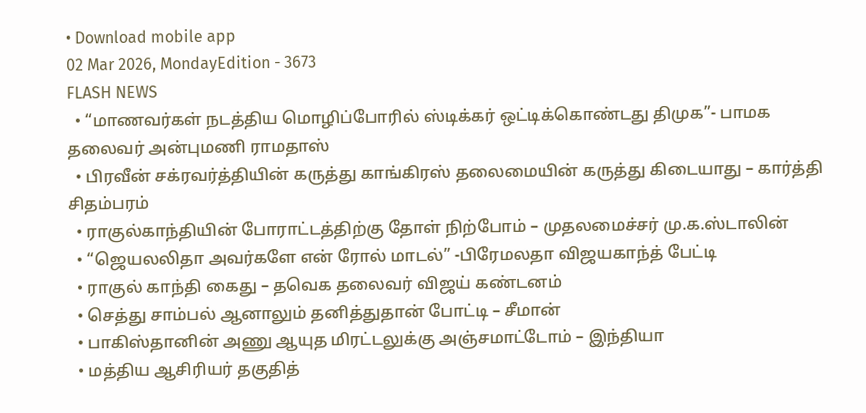• Download mobile app
02 Mar 2026, MondayEdition - 3673
FLASH NEWS
  • “மாணவர்கள் நடத்திய மொழிப்போரில் ஸ்டிக்கர் ஒட்டிக்கொண்டது திமுக”- பாமக தலைவர் அன்புமணி ராமதாஸ்
  • பிரவீன் சக்ரவர்த்தியின் கருத்து காங்கிரஸ் தலைமையின் கருத்து கிடையாது – கார்த்தி சிதம்பரம்
  • ராகுல்காந்தியின் போராட்டத்திற்கு தோள் நிற்போம் – முதலமைச்சர் மு.க.ஸ்டாலின்
  • “ஜெயலலிதா அவர்களே என் ரோல் மாடல்” -பிரேமலதா விஜயகாந்த் பேட்டி
  • ராகுல் காந்தி கைது – தவெக தலைவர் விஜய் கண்டனம்
  • செத்து சாம்பல் ஆனாலும் தனித்துதான் போட்டி – சீமான்
  • பாகிஸ்தானின் அணு ஆயுத மிரட்டலுக்கு அஞ்சமாட்டோம் – இந்தியா
  • மத்திய ஆசிரியர் தகுதித்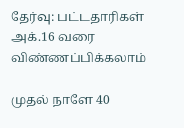தேர்வு: பட்டதாரிகள் அக்.16 வரை விண்ணப்பிக்கலாம்

முதல் நாளே 40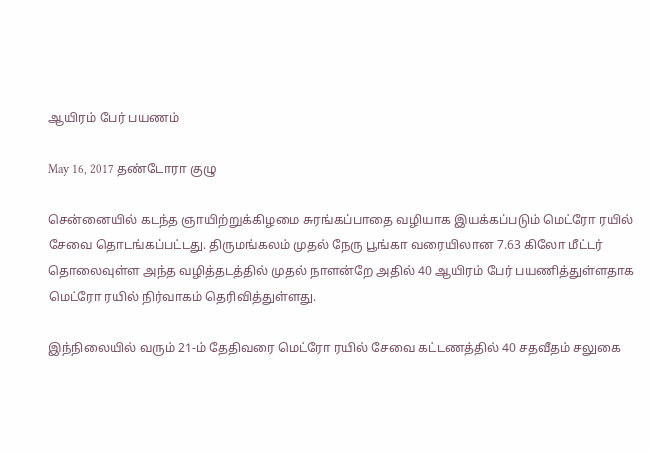ஆயிரம் பேர் பயணம்

May 16, 2017 தண்டோரா குழு

சென்னையில் கடந்த ஞாயிற்றுக்கிழமை சுரங்கப்பாதை வழியாக இயக்கப்படும் மெட்ரோ ரயில் சேவை தொடங்கப்பட்டது. திருமங்கலம் முதல் நேரு பூங்கா வரையிலான 7.63 கிலோ மீட்டர் தொலைவுள்ள அந்த வழித்தடத்தில் முதல் நாளன்றே அதில் 40 ஆயிரம் பேர் பயணித்துள்ளதாக மெட்ரோ ரயில் நிர்வாகம் தெரிவித்துள்ளது.

இந்நிலையில் வரும் 21-ம் தேதிவரை மெட்ரோ ரயில் சேவை கட்டணத்தில் 40 சதவீதம் சலுகை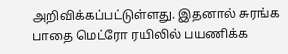அறிவிக்கப்பட்டுள்ளது. இதனால் சுரங்க பாதை மெட்ரோ ரயிலில் பயணிக்க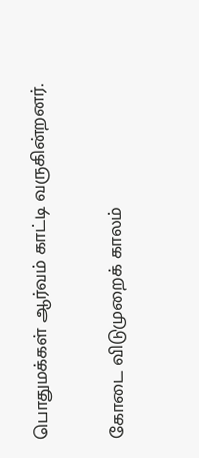பொதுமக்கள் ஆர்வம் காட்டி வருகின்றனர்.

கோடை விடுமுறைக் காலம்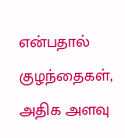என்பதால் குழந்தைகள், அதிக அளவு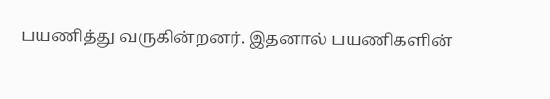பயணித்து வருகின்றனர். இதனால் பயணிகளின்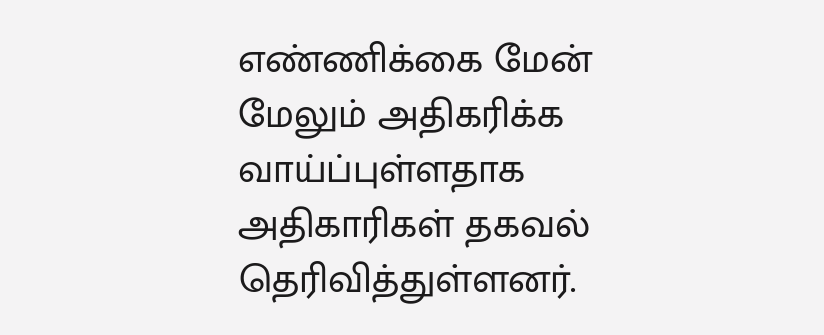எண்ணிக்கை மேன் மேலும் அதிகரிக்க வாய்ப்புள்ளதாக அதிகாரிகள் தகவல் தெரிவித்துள்ளனர்.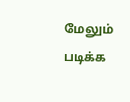மேலும் படிக்க